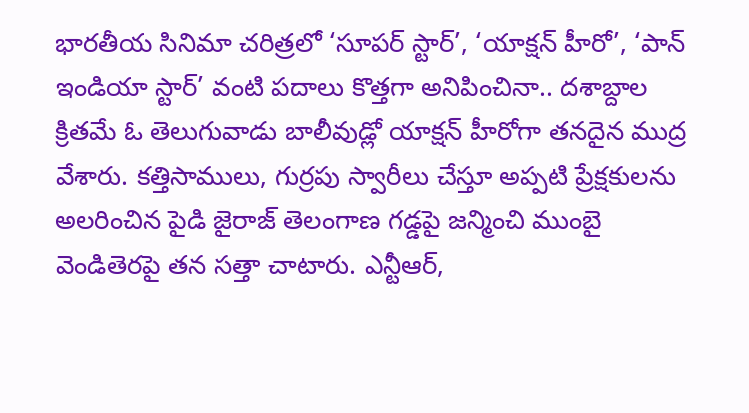భారతీయ సినిమా చరిత్రలో ‘సూపర్ స్టార్’, ‘యాక్షన్ హీరో’, ‘పాన్ ఇండియా స్టార్’ వంటి పదాలు కొత్తగా అనిపించినా.. దశాబ్దాల క్రితమే ఓ తెలుగువాడు బాలీవుడ్లో యాక్షన్ హీరోగా తనదైన ముద్ర వేశారు. కత్తిసాములు, గుర్రపు స్వారీలు చేస్తూ అప్పటి ప్రేక్షకులను అలరించిన పైడి జైరాజ్ తెలంగాణ గడ్డపై జన్మించి ముంబై వెండితెరపై తన సత్తా చాటారు. ఎన్టీఆర్,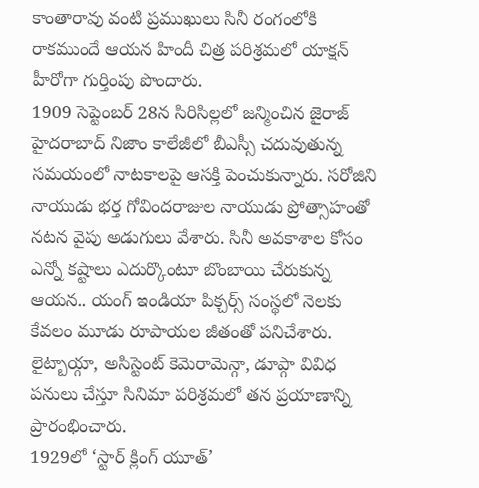కాంతారావు వంటి ప్రముఖులు సినీ రంగంలోకి రాకముందే ఆయన హిందీ చిత్ర పరిశ్రమలో యాక్షన్ హీరోగా గుర్తింపు పొందారు.
1909 సెప్టెంబర్ 28న సిరిసిల్లలో జన్మించిన జైరాజ్ హైదరాబాద్ నిజాం కాలేజీలో బీఎస్సీ చదువుతున్న సమయంలో నాటకాలపై ఆసక్తి పెంచుకున్నారు. సరోజిని నాయుడు భర్త గోవిందరాజుల నాయుడు ప్రోత్సాహంతో నటన వైపు అడుగులు వేశారు. సినీ అవకాశాల కోసం ఎన్నో కష్టాలు ఎదుర్కొంటూ బొంబాయి చేరుకున్న ఆయన.. యంగ్ ఇండియా పిక్చర్స్ సంస్థలో నెలకు కేవలం మూడు రూపాయల జీతంతో పనిచేశారు. లైట్బాయ్గా, అసిస్టెంట్ కెమెరామెన్గా, డూప్గా వివిధ పనులు చేస్తూ సినిమా పరిశ్రమలో తన ప్రయాణాన్ని ప్రారంభించారు.
1929లో ‘స్టార్ క్లింగ్ యూత్’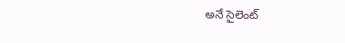అనే సైలెంట్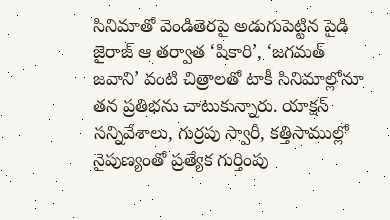సినిమాతో వెండితెరపై అడుగుపెట్టిన పైడి జైరాజ్ ఆ తర్వాత ‘షికారి’, ‘జగమత్ జవాని’ వంటి చిత్రాలతో టాకీ సినిమాల్లోనూ తన ప్రతిభను చాటుకున్నారు. యాక్షన్ సన్నివేశాలు, గుర్రపు స్వారీ, కత్తిసాముల్లో నైపుణ్యంతో ప్రత్యేక గుర్తింపు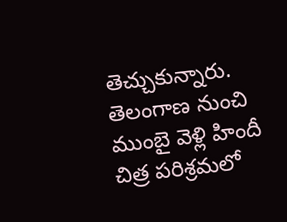తెచ్చుకున్నారు. తెలంగాణ నుంచి ముంబై వెళ్లి హిందీ చిత్ర పరిశ్రమలో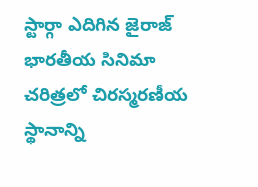స్టార్గా ఎదిగిన జైరాజ్ భారతీయ సినిమా చరిత్రలో చిరస్మరణీయ స్థానాన్ని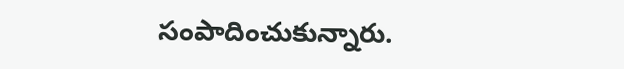సంపాదించుకున్నారు.